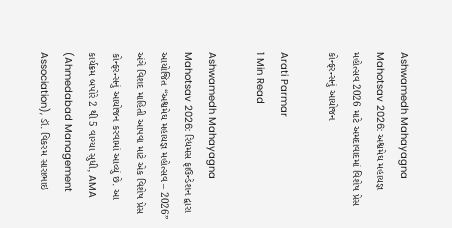Ashwamedh Mahayagna Mahotsav 2026: અશ્વમેઘ મહાયજ્ઞ મહોત્સવ 2026 માટે અમદાવાદમાં વિશેષ પ્રેસ કોન્ફરન્સનું આયોજન

Arati Parmar
1 Min Read

Ashwamedh Mahayagna Mahotsav 2026: રિધમસ ફાઉન્ડેશન દ્વારા આયોજિત “અશ્વમેઘ મહાયજ્ઞ મહોત્સવ – 2026” અંગે વિશદ માહિતી આપવા માટે એક વિશેષ પ્રેસ કોન્ફરન્સનું આયોજન કરવામાં આવ્યું છે. આ કાર્યક્રમ બપોરે 2 થી 5 વાગ્યા સુધી, AMA (Ahmedabad Management Association), ડૉ. વિકરમ સારાભાઇ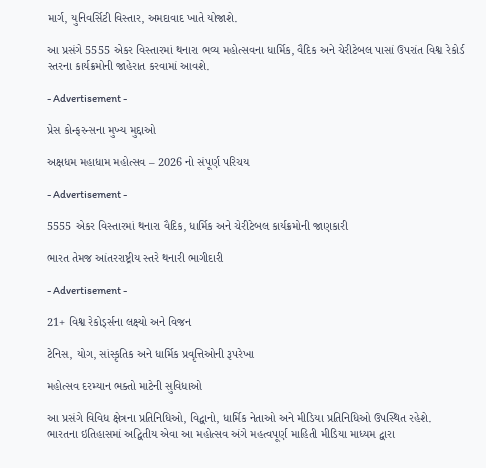માર્ગ, યુનિવર્સિટી વિસ્તાર, અમદાવાદ ખાતે યોજાશે.

આ પ્રસંગે 5555 એકર વિસ્તારમાં થનારા ભવ્ય મહોત્સવના ધાર્મિક, વૈદિક અને ચેરીટેબલ પાસાં ઉપરાંત વિશ્વ રેકોર્ડ સ્તરના કાર્યક્રમોની જાહેરાત કરવામાં આવશે.

- Advertisement -

પ્રેસ કોન્ફરન્સના મુખ્ય મુદ્દાઓ

અક્ષધમ મહાધામ મહોત્સવ – 2026 નો સંપૂર્ણ પરિચય

- Advertisement -

5555 એકર વિસ્તારમાં થનારા વૈદિક, ધાર્મિક અને ચેરીટેબલ કાર્યક્રમોની જાણકારી

ભારત તેમજ આંતરરાષ્ટ્રીય સ્તરે થનારી ભાગીદારી

- Advertisement -

21+ વિશ્વ રેકોર્ડ્સના લક્ષ્યો અને વિજન

ટેનિસ, યોગ, સાંસ્કૃતિક અને ધાર્મિક પ્રવૃત્તિઓની રૂપરેખા

મહોત્સવ દરમ્યાન ભક્તો માટેની સુવિધાઓ

આ પ્રસંગે વિવિધ ક્ષેત્રના પ્રતિનિધિઓ, વિદ્વાનો, ધાર્મિક નેતાઓ અને મીડિયા પ્રતિનિધિઓ ઉપસ્થિત રહેશે.
ભારતના ઇતિહાસમાં અદ્વિતીય એવા આ મહોત્સવ અંગે મહત્વપૂર્ણ માહિતી મીડિયા માધ્યમ દ્વારા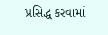પ્રસિદ્ધ કરવામાં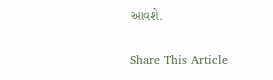આવશે.

Share This Article